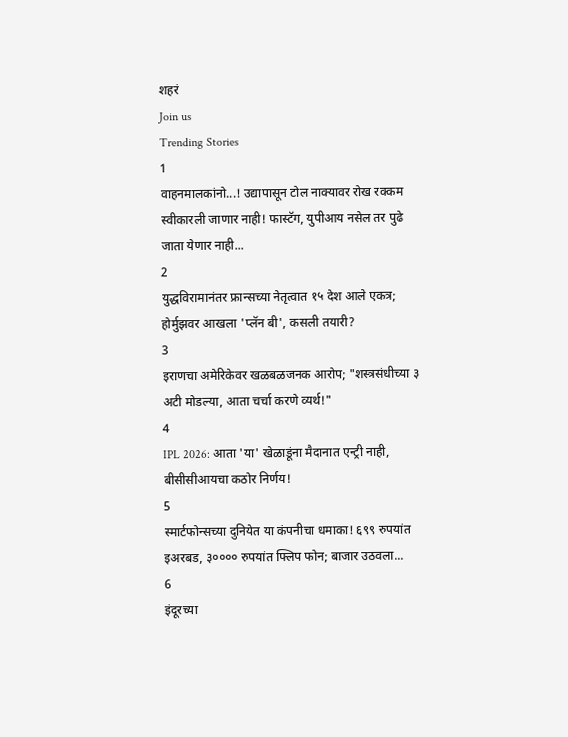शहरं
Join us
Trending Stories
1
वाहनमालकांनो...! उद्यापासून टोल नाक्यावर रोख रक्कम स्वीकारली जाणार नाही! फास्टॅग, युपीआय नसेल तर पुढे जाता येणार नाही...
2
युद्धविरामानंतर फ्रान्सच्या नेतृत्वात १५ देश आले एकत्र; होर्मुझवर आखला 'प्लॅन बी', कसली तयारी?
3
इराणचा अमेरिकेवर खळबळजनक आरोप; "शस्त्रसंधीच्या ३ अटी मोडल्या, आता चर्चा करणे व्यर्थ!"
4
IPL 2026: आता 'या' खेळाडूंना मैदानात एन्ट्री नाही, बीसीसीआयचा कठोर निर्णय!
5
स्मार्टफोन्सच्या दुनियेत या कंपनीचा धमाका! ६९९ रुपयांत इअरबड, ३०००० रुपयांत फ्लिप फोन; बाजार उठवला...
6
इंदूरच्या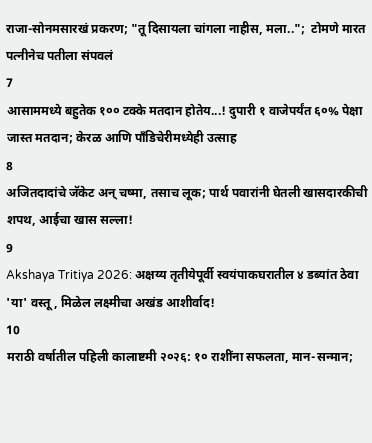राजा-सोनमसारखं प्रकरण; "तू दिसायला चांगला नाहीस, मला..";  टोमणे मारत पत्नीनेच पतीला संपवलं
7
आसाममध्ये बहुतेक १०० टक्के मतदान होतेय...! दुपारी १ वाजेपर्यंत ६०% पेक्षा जास्त मतदान; केरळ आणि पाँडिचेरीमध्येही उत्साह
8
अजितदादांचे जॅकेट अन् चष्मा, तसाच लूक; पार्थ पवारांनी घेतली खासदारकीची शपथ, आईचा खास सल्ला!
9
Akshaya Tritiya 2026: अक्षय्य तृतीयेपूर्वी स्वयंपाकघरातील ४ डब्यांत ठेवा 'या' वस्तू, मिळेल लक्ष्मीचा अखंड आशीर्वाद!
10
मराठी वर्षातील पहिली कालाष्टमी २०२६: १० राशींना सफलता, मान-सन्मान;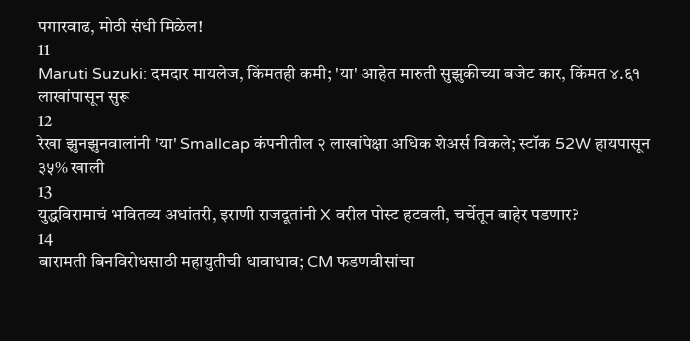पगारवाढ, मोठी संधी मिळेल!
11
Maruti Suzuki: दमदार मायलेज, किंमतही कमी; 'या' आहेत मारुती सुझुकीच्या बजेट कार, किंमत ४.६१ लाखांपासून सुरू
12
रेखा झुनझुनवालांनी 'या' Smallcap कंपनीतील २ लाखांपेक्षा अधिक शेअर्स विकले; स्टॉक 52W हायपासून ३५% खाली
13
युद्धविरामाचं भवितव्य अधांतरी, इराणी राजदूतांनी X वरील पोस्ट हटवली, चर्चेतून बाहेर पडणार?
14
बारामती बिनविरोधसाठी महायुतीची धावाधाव; CM फडणवीसांचा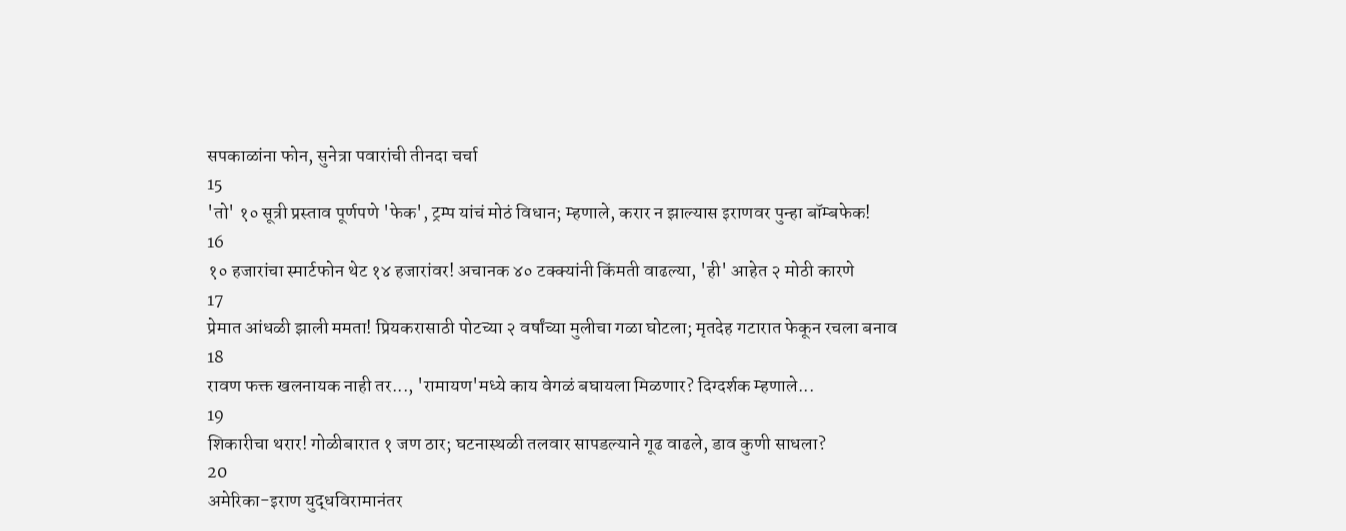सपकाळांना फोन, सुनेत्रा पवारांची तीनदा चर्चा
15
'तो' १० सूत्री प्रस्ताव पूर्णपणे 'फेक', ट्रम्प यांचं मोठं विधान; म्हणाले, करार न झाल्यास इराणवर पुन्हा बॉम्बफेक!
16
१० हजारांचा स्मार्टफोन थेट १४ हजारांवर! अचानक ४० टक्क्यांनी किंमती वाढल्या, 'ही' आहेत २ मोठी कारणे
17
प्रेमात आंधळी झाली ममता! प्रियकरासाठी पोटच्या २ वर्षांच्या मुलीचा गळा घोटला; मृतदेह गटारात फेकून रचला बनाव
18
रावण फक्त खलनायक नाही तर..., 'रामायण'मध्ये काय वेगळं बघायला मिळणार? दिग्दर्शक म्हणाले...
19
शिकारीचा थरार! गोळीबारात १ जण ठार; घटनास्थळी तलवार सापडल्याने गूढ वाढले, डाव कुणी साधला?
20
अमेरिका-इराण युद्धविरामानंतर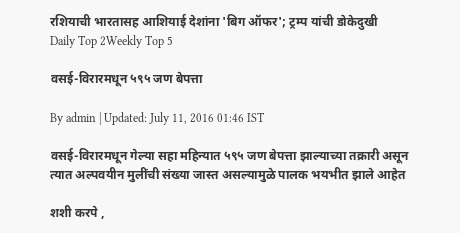रशियाची भारतासह आशियाई देशांना 'बिग ऑफर'; ट्रम्प यांची डोकेदुखी
Daily Top 2Weekly Top 5

वसई-विरारमधून ५९५ जण बेपत्ता

By admin | Updated: July 11, 2016 01:46 IST

वसई-विरारमधून गेल्या सहा महिन्यात ५९५ जण बेपत्ता झाल्याच्या तक्रारी असून त्यात अल्पवयीन मुलींची संख्या जास्त असल्यामुळे पालक भयभीत झाले आहेत

शशी करपे ,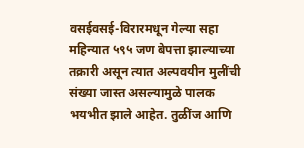वसईवसई-विरारमधून गेल्या सहा महिन्यात ५९५ जण बेपत्ता झाल्याच्या तक्रारी असून त्यात अल्पवयीन मुलींची संख्या जास्त असल्यामुळे पालक भयभीत झाले आहेत. तुळींज आणि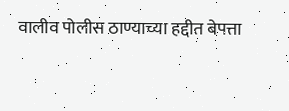वालीव पोलीस ठाण्याच्या हद्दीत बेपत्ता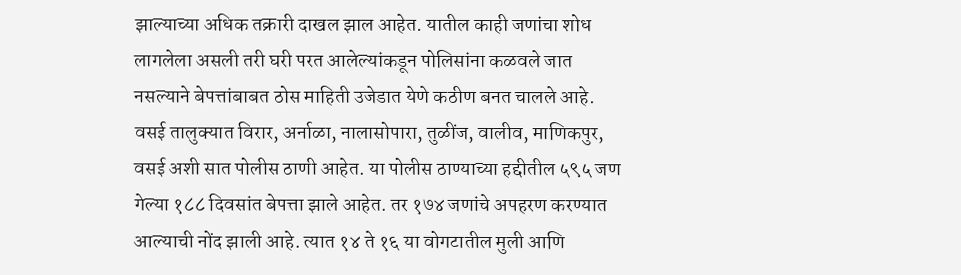झाल्याच्या अधिक तक्रारी दाखल झाल आहेत. यातील काही जणांचा शोध लागलेला असली तरी घरी परत आलेल्यांकडून पोलिसांना कळवले जात नसल्याने बेपत्तांबाबत ठोस माहिती उजेडात येणे कठीण बनत चालले आहे. वसई तालुक्यात विरार, अर्नाळा, नालासोपारा, तुळींज, वालीव, माणिकपुर, वसई अशी सात पोलीस ठाणी आहेत. या पोलीस ठाण्याच्या हद्दीतील ५९५ जण गेल्या १८८ दिवसांत बेपत्ता झाले आहेत. तर १७४ जणांचे अपहरण करण्यात आल्याची नोंद झाली आहे. त्यात १४ ते १६ या वोगटातील मुली आणि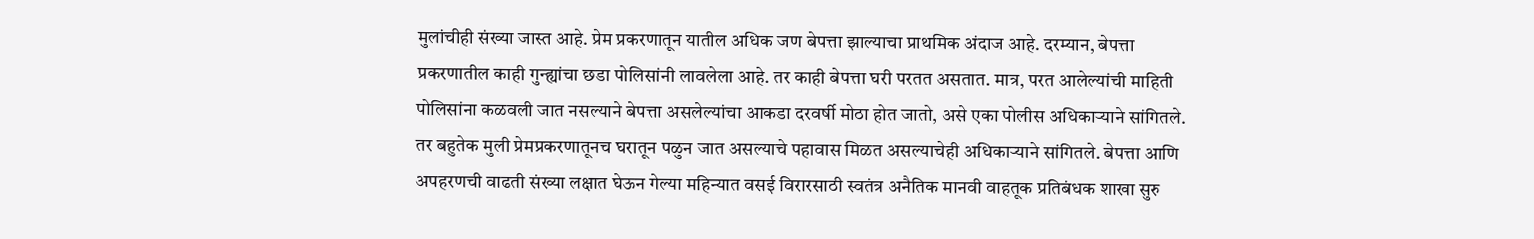मुलांचीही संख्या जास्त आहे. प्रेम प्रकरणातून यातील अधिक जण बेपत्ता झाल्याचा प्राथमिक अंदाज आहे. दरम्यान, बेपत्ता प्रकरणातील काही गुन्ह्यांचा छडा पोलिसांनी लावलेला आहे. तर काही बेपत्ता घरी परतत असतात. मात्र, परत आलेल्यांची माहिती पोलिसांना कळवली जात नसल्याने बेपत्ता असलेल्यांचा आकडा दरवर्षी मोठा होत जातो, असे एका पोलीस अधिकाऱ्याने सांगितले. तर बहुतेक मुली प्रेमप्रकरणातूनच घरातून पळुन जात असल्याचे पहावास मिळत असल्याचेही अधिकाऱ्याने सांगितले. बेपत्ता आणि अपहरणची वाढती संख्या लक्षात घेऊन गेल्या महिन्यात वसई विरारसाठी स्वतंत्र अनैतिक मानवी वाहतूक प्रतिबंधक शाखा सुरु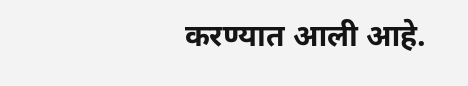करण्यात आली आहे.